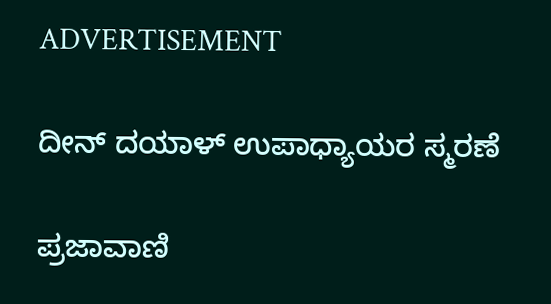ADVERTISEMENT

ದೀನ್ ದಯಾಳ್ ಉಪಾಧ್ಯಾಯರ ಸ್ಮರಣೆ

ಪ್ರಜಾವಾಣಿ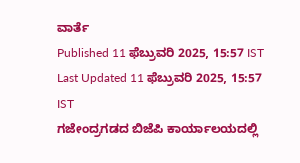ವಾರ್ತೆ
Published 11 ಫೆಬ್ರುವರಿ 2025, 15:57 IST
Last Updated 11 ಫೆಬ್ರುವರಿ 2025, 15:57 IST
ಗಜೇಂದ್ರಗಡದ ಬಿಜೆಪಿ ಕಾರ್ಯಾಲಯದಲ್ಲಿ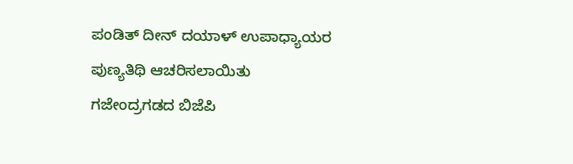ಪಂಡಿತ್ ದೀನ್ ದಯಾಳ್ ಉಪಾಧ್ಯಾಯರ ಪುಣ್ಯತಿಥಿ ಆಚರಿಸಲಾಯಿತು
ಗಜೇಂದ್ರಗಡದ ಬಿಜೆಪಿ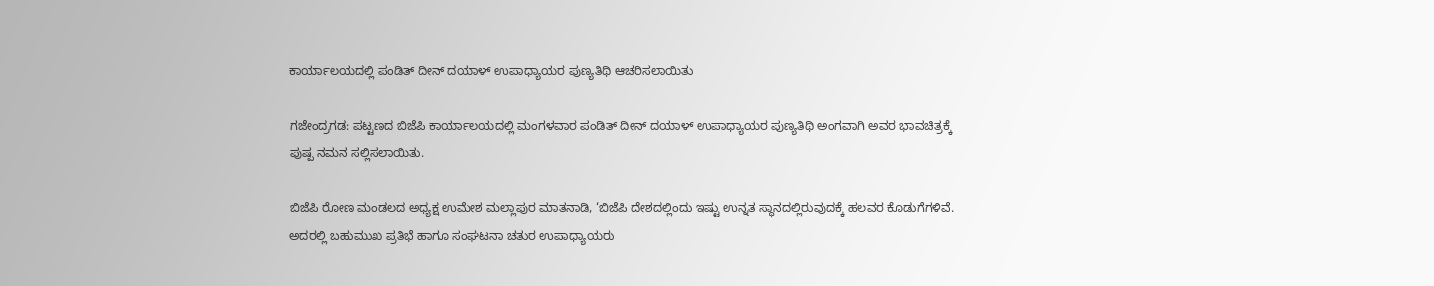ಕಾರ್ಯಾಲಯದಲ್ಲಿ ಪಂಡಿತ್ ದೀನ್ ದಯಾಳ್ ಉಪಾಧ್ಯಾಯರ ಪುಣ್ಯತಿಥಿ ಆಚರಿಸಲಾಯಿತು

ಗಜೇಂದ್ರಗಡ: ಪಟ್ಟಣದ ಬಿಜೆಪಿ ಕಾರ್ಯಾಲಯದಲ್ಲಿ ಮಂಗಳವಾರ ಪಂಡಿತ್ ದೀನ್ ದಯಾಳ್ ಉಪಾಧ್ಯಾಯರ ಪುಣ್ಯತಿಥಿ ಅಂಗವಾಗಿ ಅವರ ಭಾವಚಿತ್ರಕ್ಕೆ ಪುಷ್ಪ ನಮನ ಸಲ್ಲಿಸಲಾಯಿತು.

ಬಿಜೆಪಿ ರೋಣ ಮಂಡಲದ ಅಧ್ಯಕ್ಷ ಉಮೇಶ ಮಲ್ಲಾಪುರ ಮಾತನಾಡಿ, ‘ಬಿಜೆಪಿ ದೇಶದಲ್ಲಿಂದು ಇಷ್ಟು ಉನ್ನತ ಸ್ಥಾನದಲ್ಲಿರುವುದಕ್ಕೆ ಹಲವರ ಕೊಡುಗೆಗಳಿವೆ. ಅದರಲ್ಲಿ ಬಹುಮುಖ ಪ್ರತಿಭೆ ಹಾಗೂ ಸಂಘಟನಾ ಚತುರ ಉಪಾಧ್ಯಾಯರು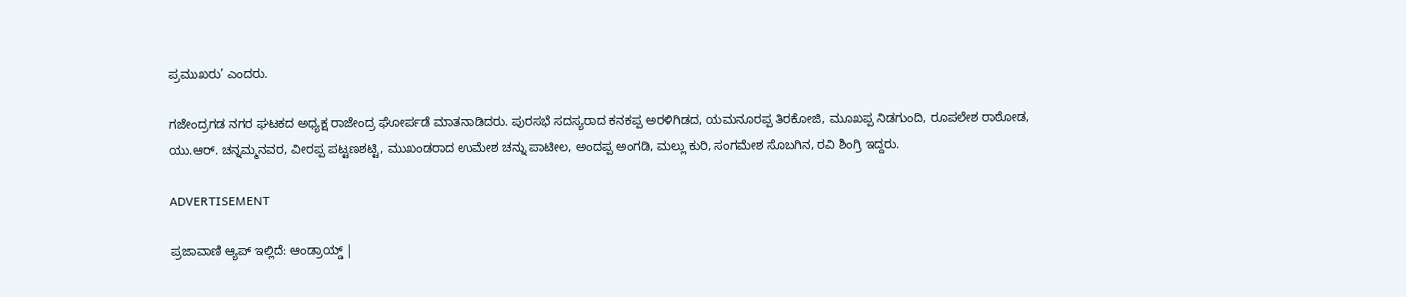ಪ್ರಮುಖರು’ ಎಂದರು.

ಗಜೇಂದ್ರಗಡ ನಗರ ಘಟಕದ ಅಧ್ಯಕ್ಷ ರಾಜೇಂದ್ರ ಘೋರ್ಪಡೆ ಮಾತನಾಡಿದರು. ಪುರಸಭೆ ಸದಸ್ಯರಾದ ಕನಕಪ್ಪ ಅರಳಿಗಿಡದ, ಯಮನೂರಪ್ಪ ತಿರಕೋಜಿ, ಮೂಖಪ್ಪ ನಿಡಗುಂದಿ, ರೂಪಲೇಶ ರಾಠೋಡ, ಯು.ಆರ್. ಚನ್ನಮ್ಮನವರ, ವೀರಪ್ಪ ಪಟ್ಟಣಶಟ್ಟಿ, ಮುಖಂಡರಾದ ಉಮೇಶ ಚನ್ನು ಪಾಟೀಲ, ಅಂದಪ್ಪ ಅಂಗಡಿ, ಮಲ್ಲು ಕುರಿ, ಸಂಗಮೇಶ ಸೊಬಗಿನ, ರವಿ ಶಿಂಗ್ರಿ ಇದ್ದರು.

ADVERTISEMENT

ಪ್ರಜಾವಾಣಿ ಆ್ಯಪ್ ಇಲ್ಲಿದೆ: ಆಂಡ್ರಾಯ್ಡ್ |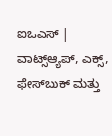ಐಒಎಸ್ | ವಾಟ್ಸ್ಆ್ಯಪ್, ಎಕ್ಸ್, ಫೇಸ್‌ಬುಕ್ ಮತ್ತು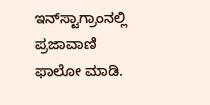ಇನ್‌ಸ್ಟಾಗ್ರಾಂನಲ್ಲಿ ಪ್ರಜಾವಾಣಿ ಫಾಲೋ ಮಾಡಿ.